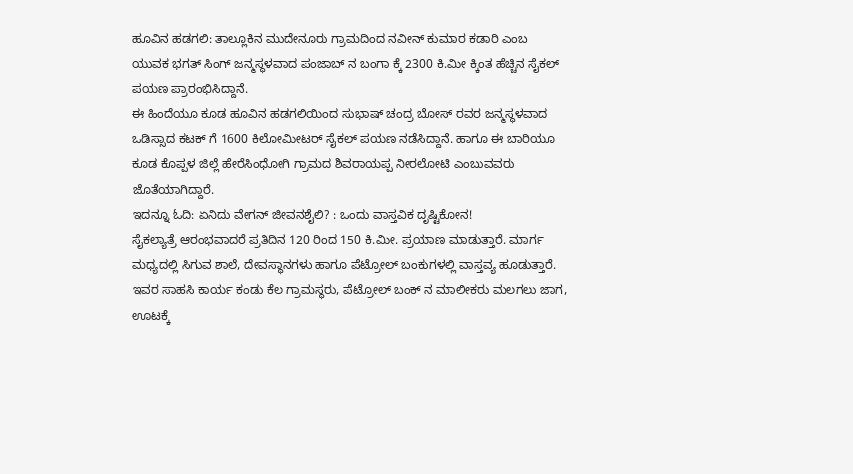ಹೂವಿನ ಹಡಗಲಿ: ತಾಲ್ಲೂಕಿನ ಮುದೇನೂರು ಗ್ರಾಮದಿಂದ ನವೀನ್ ಕುಮಾರ ಕಡಾರಿ ಎಂಬ ಯುವಕ ಭಗತ್ ಸಿಂಗ್ ಜನ್ಮಸ್ಥಳವಾದ ಪಂಜಾಬ್ ನ ಬಂಗಾ ಕ್ಕೆ 2300 ಕಿ.ಮೀ ಕ್ಕಿಂತ ಹೆಚ್ಚಿನ ಸೈಕಲ್ ಪಯಣ ಪ್ರಾರಂಭಿಸಿದ್ದಾನೆ.
ಈ ಹಿಂದೆಯೂ ಕೂಡ ಹೂವಿನ ಹಡಗಲಿಯಿಂದ ಸುಭಾಷ್ ಚಂದ್ರ ಬೋಸ್ ರವರ ಜನ್ಮಸ್ಥಳವಾದ ಒಡಿಸ್ಸಾದ ಕಟಕ್ ಗೆ 1600 ಕಿಲೋಮೀಟರ್ ಸೈಕಲ್ ಪಯಣ ನಡೆಸಿದ್ದಾನೆ. ಹಾಗೂ ಈ ಬಾರಿಯೂ ಕೂಡ ಕೊಪ್ಪಳ ಜಿಲ್ಲೆ ಹೇರೆಸಿಂಧೋಗಿ ಗ್ರಾಮದ ಶಿವರಾಯಪ್ಪ ನೀರಲೋಟಿ ಎಂಬುವವರು ಜೊತೆಯಾಗಿದ್ದಾರೆ.
ಇದನ್ನೂ ಓದಿ: ಏನಿದು ವೇಗನ್ ಜೀವನಶೈಲಿ? : ಒಂದು ವಾಸ್ತವಿಕ ದೃಷ್ಟಿಕೋನ!
ಸೈಕಲ್ಯಾತ್ರೆ ಆರಂಭವಾದರೆ ಪ್ರತಿದಿನ 120 ರಿಂದ 150 ಕಿ.ಮೀ. ಪ್ರಯಾಣ ಮಾಡುತ್ತಾರೆ. ಮಾರ್ಗ ಮಧ್ಯದಲ್ಲಿ ಸಿಗುವ ಶಾಲೆ, ದೇವಸ್ಥಾನಗಳು ಹಾಗೂ ಪೆಟ್ರೋಲ್ ಬಂಕುಗಳಲ್ಲಿ ವಾಸ್ತವ್ಯ ಹೂಡುತ್ತಾರೆ. ಇವರ ಸಾಹಸಿ ಕಾರ್ಯ ಕಂಡು ಕೆಲ ಗ್ರಾಮಸ್ಥರು, ಪೆಟ್ರೋಲ್ ಬಂಕ್ ನ ಮಾಲೀಕರು ಮಲಗಲು ಜಾಗ, ಊಟಕ್ಕೆ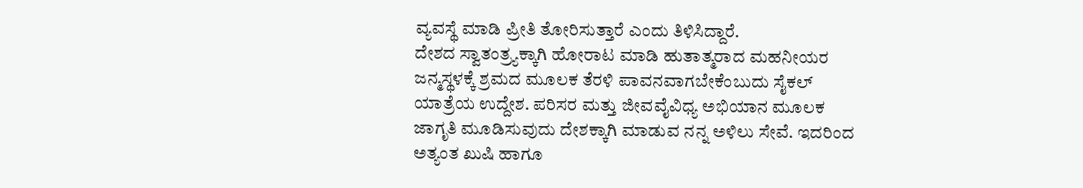ವ್ಯವಸ್ಥೆ ಮಾಡಿ ಪ್ರೀತಿ ತೋರಿಸುತ್ತಾರೆ ಎಂದು ತಿಳಿಸಿದ್ದಾರೆ.
ದೇಶದ ಸ್ವಾತಂತ್ರ್ಯಕ್ಕಾಗಿ ಹೋರಾಟ ಮಾಡಿ ಹುತಾತ್ಮರಾದ ಮಹನೀಯರ ಜನ್ಮಸ್ಥಳಕ್ಕೆ ಶ್ರಮದ ಮೂಲಕ ತೆರಳಿ ಪಾವನವಾಗಬೇಕೆಂಬುದು ಸೈಕಲ್ ಯಾತ್ರೆಯ ಉದ್ದೇಶ. ಪರಿಸರ ಮತ್ತು ಜೀವವೈವಿಧ್ಯ ಅಭಿಯಾನ ಮೂಲಕ ಜಾಗೃತಿ ಮೂಡಿಸುವುದು ದೇಶಕ್ಕಾಗಿ ಮಾಡುವ ನನ್ನ ಅಳಿಲು ಸೇವೆ. ಇದರಿಂದ ಅತ್ಯಂತ ಖುಷಿ ಹಾಗೂ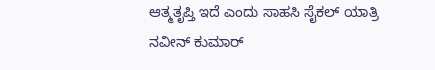ಆತ್ಮತೃಪ್ತಿ ಇದೆ ಎಂದು ಸಾಹಸಿ ಸೈಕಲ್ ಯಾತ್ರಿ ನವೀನ್ ಕುಮಾರ್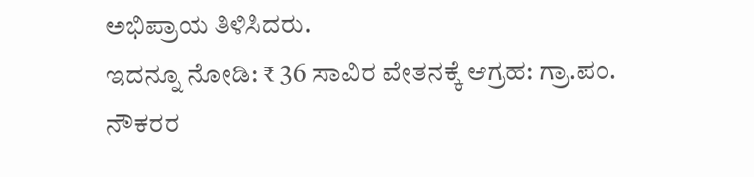ಅಭಿಪ್ರಾಯ ತಿಳಿಸಿದರು.
ಇದನ್ನೂ ನೋಡಿ: ₹ 36 ಸಾವಿರ ವೇತನಕ್ಕೆ ಆಗ್ರಹ: ಗ್ರಾ.ಪಂ. ನೌಕರರ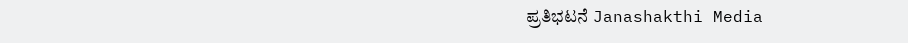ಪ್ರತಿಭಟನೆ Janashakthi Media